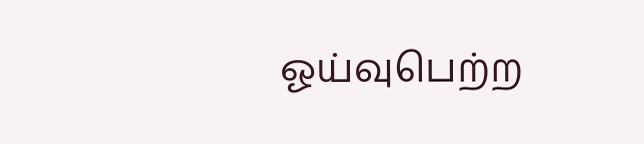ஓய்வுபெற்ற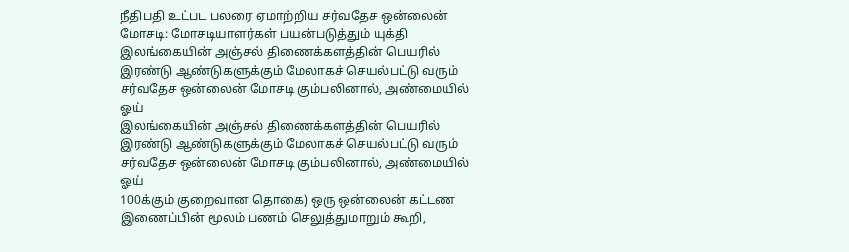நீதிபதி உட்பட பலரை ஏமாற்றிய சர்வதேச ஒன்லைன் மோசடி: மோசடியாளர்கள் பயன்படுத்தும் யுக்தி
இலங்கையின் அஞ்சல் திணைக்களத்தின் பெயரில் இரண்டு ஆண்டுகளுக்கும் மேலாகச் செயல்பட்டு வரும் சர்வதேச ஒன்லைன் மோசடி கும்பலினால், அண்மையில் ஓய்
இலங்கையின் அஞ்சல் திணைக்களத்தின் பெயரில் இரண்டு ஆண்டுகளுக்கும் மேலாகச் செயல்பட்டு வரும் சர்வதேச ஒன்லைன் மோசடி கும்பலினால், அண்மையில் ஓய்
100க்கும் குறைவான தொகை) ஒரு ஒன்லைன் கட்டண இணைப்பின் மூலம் பணம் செலுத்துமாறும் கூறி,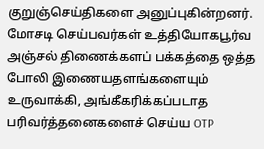குறுஞ்செய்திகளை அனுப்புகின்றனர். மோசடி செய்பவர்கள் உத்தியோகபூர்வ அஞ்சல் திணைக்களப் பக்கத்தை ஒத்த போலி இணையதளங்களையும் உருவாக்கி, அங்கீகரிக்கப்படாத பரிவர்த்தனைகளைச் செய்ய OTP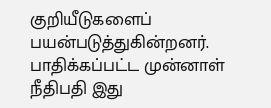குறியீடுகளைப் பயன்படுத்துகின்றனர். பாதிக்கப்பட்ட முன்னாள் நீதிபதி இது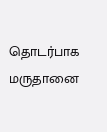தொடர்பாக மருதானை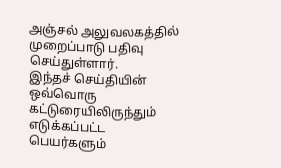அஞ்சல் அலுவலகத்தில் முறைப்பாடு பதிவு செய்துள்ளார்.
இந்தச் செய்தியின் ஒவ்வொரு கட்டுரையிலிருந்தும் எடுக்கப்பட்ட பெயர்களும்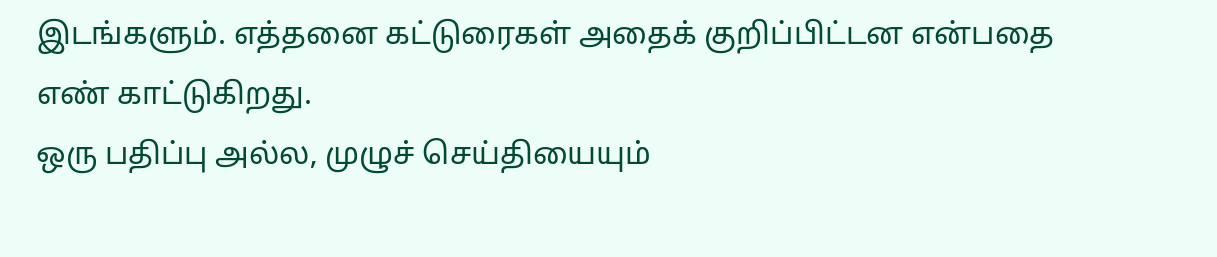இடங்களும். எத்தனை கட்டுரைகள் அதைக் குறிப்பிட்டன என்பதை எண் காட்டுகிறது.
ஒரு பதிப்பு அல்ல, முழுச் செய்தியையும்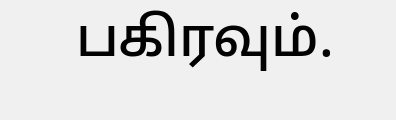பகிரவும்.